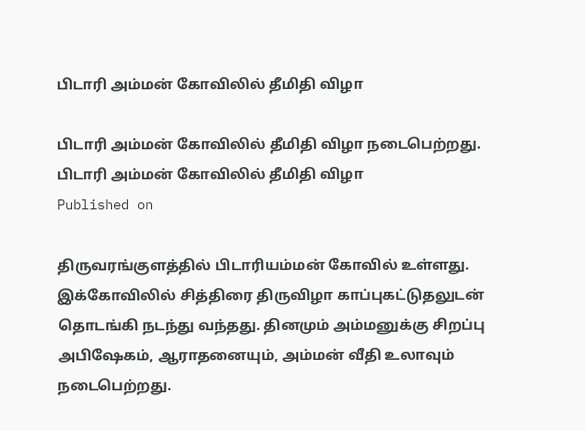பிடாரி அம்மன் கோவிலில் தீமிதி விழா

பிடாரி அம்மன் கோவிலில் தீமிதி விழா நடைபெற்றது.
பிடாரி அம்மன் கோவிலில் தீமிதி விழா
Published on

திருவரங்குளத்தில் பிடாரியம்மன் கோவில் உள்ளது. இக்கோவிலில் சித்திரை திருவிழா காப்புகட்டுதலுடன் தொடங்கி நடந்து வந்தது. தினமும் அம்மனுக்கு சிறப்பு அபிஷேகம், ஆராதனையும், அம்மன் வீதி உலாவும் நடைபெற்றது.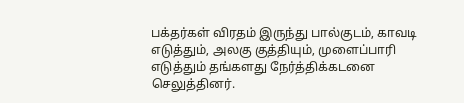பக்தர்கள் விரதம் இருந்து பால்குடம், காவடி எடுத்தும், அலகு குத்தியும், முளைப்பாரி எடுத்தும் தங்களது நேர்த்திக்கடனை செலுத்தினர்.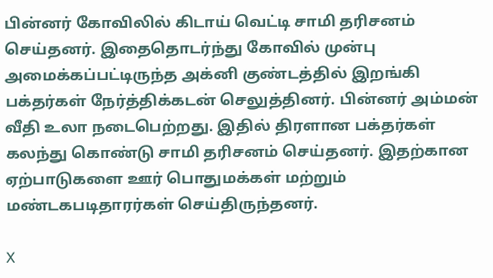பின்னர் கோவிலில் கிடாய் வெட்டி சாமி தரிசனம் செய்தனர். இதைதொடர்ந்து கோவில் முன்பு அமைக்கப்பட்டிருந்த அக்னி குண்டத்தில் இறங்கி பக்தர்கள் நேர்த்திக்கடன் செலுத்தினர். பின்னர் அம்மன் வீதி உலா நடைபெற்றது. இதில் திரளான பக்தர்கள் கலந்து கொண்டு சாமி தரிசனம் செய்தனர். இதற்கான ஏற்பாடுகளை ஊர் பொதுமக்கள் மற்றும் மண்டகபடிதாரர்கள் செய்திருந்தனர்.

X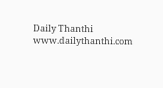Daily Thanthi
www.dailythanthi.com